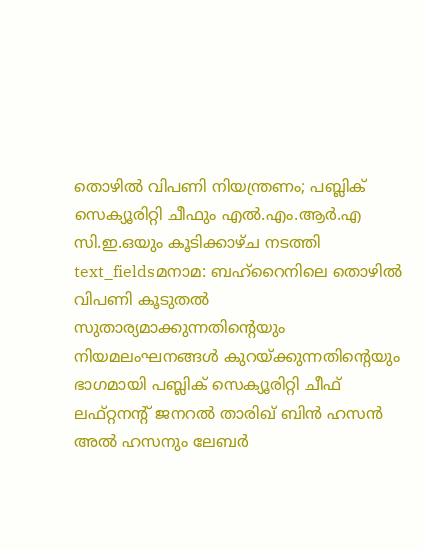തൊഴിൽ വിപണി നിയന്ത്രണം; പബ്ലിക് സെക്യൂരിറ്റി ചീഫും എൽ.എം.ആർ.എ സി.ഇ.ഒയും കൂടിക്കാഴ്ച നടത്തി
text_fieldsമനാമ: ബഹ്റൈനിലെ തൊഴിൽ വിപണി കൂടുതൽ സുതാര്യമാക്കുന്നതിന്റെയും നിയമലംഘനങ്ങൾ കുറയ്ക്കുന്നതിന്റെയും ഭാഗമായി പബ്ലിക് സെക്യൂരിറ്റി ചീഫ് ലഫ്റ്റനന്റ് ജനറൽ താരിഖ് ബിൻ ഹസൻ അൽ ഹസനും ലേബർ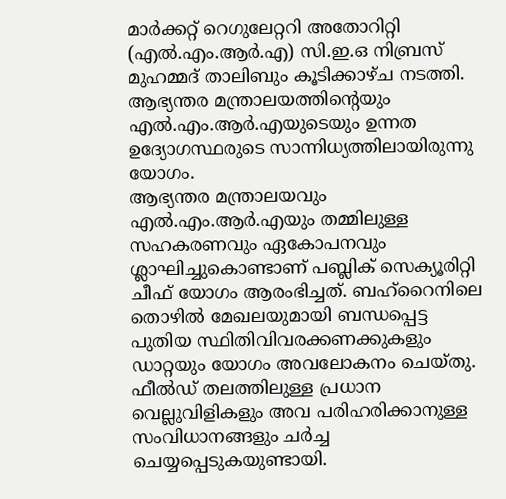മാർക്കറ്റ് റെഗുലേറ്ററി അതോറിറ്റി (എൽ.എം.ആർ.എ) സി.ഇ.ഒ നിബ്രസ് മുഹമ്മദ് താലിബും കൂടിക്കാഴ്ച നടത്തി. ആഭ്യന്തര മന്ത്രാലയത്തിന്റെയും എൽ.എം.ആർ.എയുടെയും ഉന്നത ഉദ്യോഗസ്ഥരുടെ സാന്നിധ്യത്തിലായിരുന്നു യോഗം.
ആഭ്യന്തര മന്ത്രാലയവും എൽ.എം.ആർ.എയും തമ്മിലുള്ള സഹകരണവും ഏകോപനവും ശ്ലാഘിച്ചുകൊണ്ടാണ് പബ്ലിക് സെക്യൂരിറ്റി ചീഫ് യോഗം ആരംഭിച്ചത്. ബഹ്റൈനിലെ തൊഴിൽ മേഖലയുമായി ബന്ധപ്പെട്ട പുതിയ സ്ഥിതിവിവരക്കണക്കുകളും ഡാറ്റയും യോഗം അവലോകനം ചെയ്തു. ഫീൽഡ് തലത്തിലുള്ള പ്രധാന വെല്ലുവിളികളും അവ പരിഹരിക്കാനുള്ള സംവിധാനങ്ങളും ചർച്ച ചെയ്യപ്പെടുകയുണ്ടായി.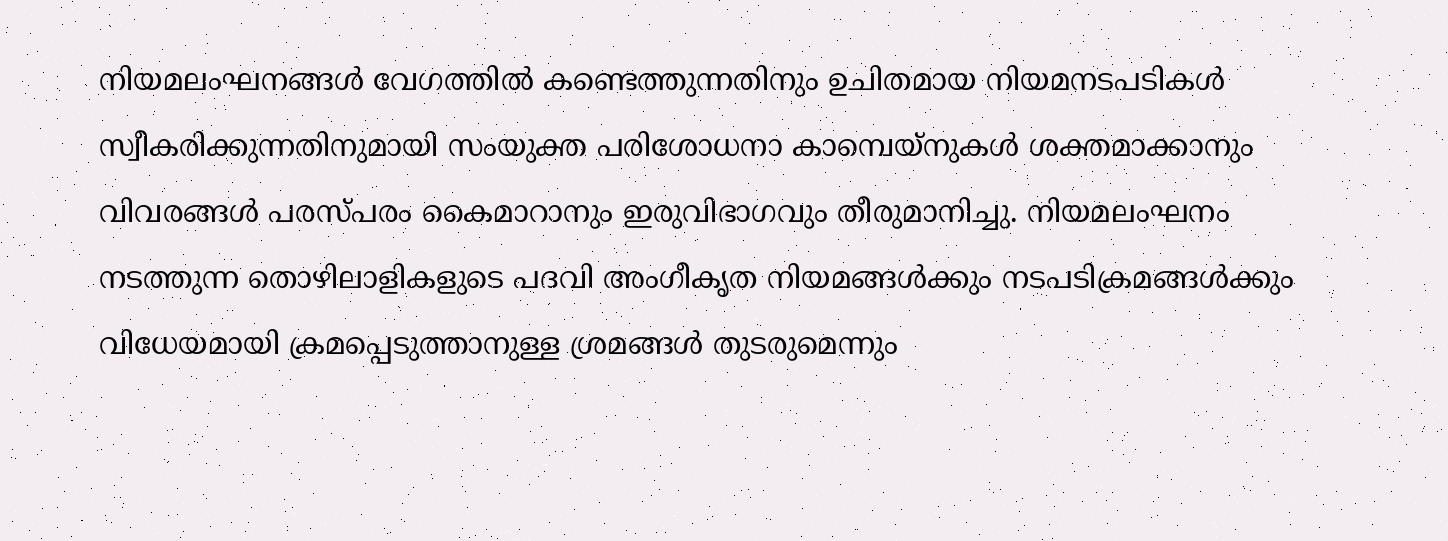നിയമലംഘനങ്ങൾ വേഗത്തിൽ കണ്ടെത്തുന്നതിനും ഉചിതമായ നിയമനടപടികൾ സ്വീകരിക്കുന്നതിനുമായി സംയുക്ത പരിശോധനാ കാമ്പെയ്നുകൾ ശക്തമാക്കാനും വിവരങ്ങൾ പരസ്പരം കൈമാറാനും ഇരുവിഭാഗവും തീരുമാനിച്ചു. നിയമലംഘനം നടത്തുന്ന തൊഴിലാളികളുടെ പദവി അംഗീകൃത നിയമങ്ങൾക്കും നടപടിക്രമങ്ങൾക്കും വിധേയമായി ക്രമപ്പെടുത്താനുള്ള ശ്രമങ്ങൾ തുടരുമെന്നും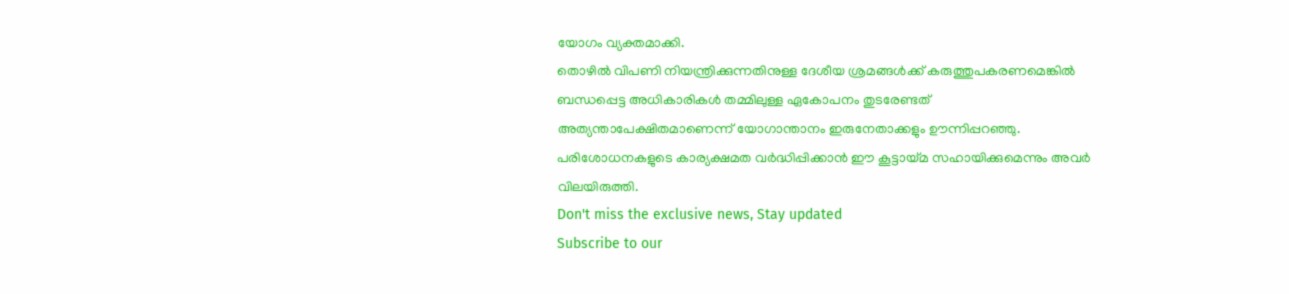യോഗം വ്യക്തമാക്കി.
തൊഴിൽ വിപണി നിയന്ത്രിക്കുന്നതിനുള്ള ദേശീയ ശ്രമങ്ങൾക്ക് കരുത്തുപകരണമെങ്കിൽ ബന്ധപ്പെട്ട അധികാരികൾ തമ്മിലുള്ള ഏകോപനം തുടരേണ്ടത് അത്യന്താപേക്ഷിതമാണെന്ന് യോഗാന്താനം ഇരുനേതാക്കളും ഊന്നിപ്പറഞ്ഞു. പരിശോധനകളുടെ കാര്യക്ഷമത വർദ്ധിപ്പിക്കാൻ ഈ കൂട്ടായ്മ സഹായിക്കുമെന്നും അവർ വിലയിരുത്തി.
Don't miss the exclusive news, Stay updated
Subscribe to our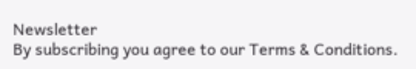Newsletter
By subscribing you agree to our Terms & Conditions.